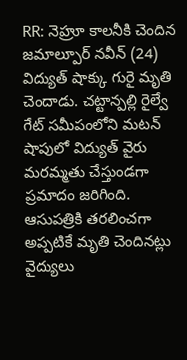RR: నెహ్రూ కాలనీకి చెందిన జమాల్పూర్ నవీన్ (24) విద్యుత్ షాక్కు గురై మృతి చెందాడు. చట్టాన్పల్లి రైల్వే గేట్ సమీపంలోని మటన్ షాపులో విద్యుత్ వైరు మరమ్మతు చేస్తుండగా ప్రమాదం జరిగింది. ఆసుపత్రికి తరలించగా అప్పటికే మృతి చెందినట్లు వైద్యులు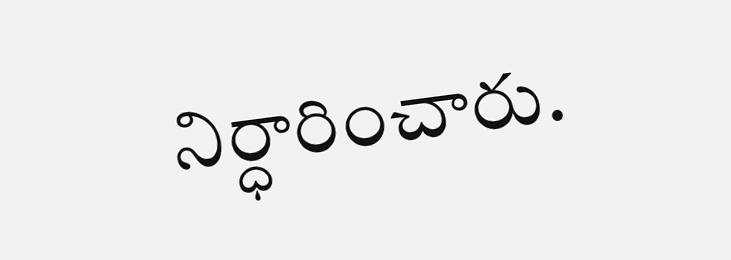నిర్ధారించారు.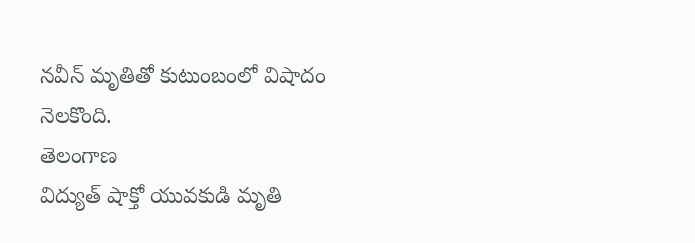నవీన్ మృతితో కుటుంబంలో విషాదం నెలకొంది.
తెలంగాణ
విద్యుత్ షాక్తో యువకుడి మృతి